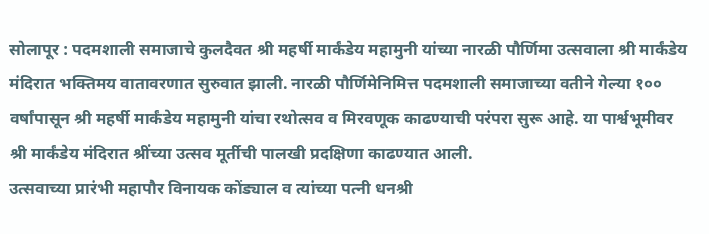सोलापूर : पदमशाली समाजाचे कुलदैवत श्री महर्षी मार्कंडेय महामुनी यांच्या नारळी पौर्णिमा उत्सवाला श्री मार्कंडेय मंदिरात भक्तिमय वातावरणात सुरुवात झाली. नारळी पौर्णिमेनिमित्त पदमशाली समाजाच्या वतीने गेल्या १०० वर्षांपासून श्री महर्षी मार्कंडेय महामुनी यांचा रथोत्सव व मिरवणूक काढण्याची परंपरा सुरू आहे. या पार्श्वभूमीवर श्री मार्कंडेय मंदिरात श्रींच्या उत्सव मूर्तीची पालखी प्रदक्षिणा काढण्यात आली.
उत्सवाच्या प्रारंभी महापौर विनायक कोंड्याल व त्यांच्या पत्नी धनश्री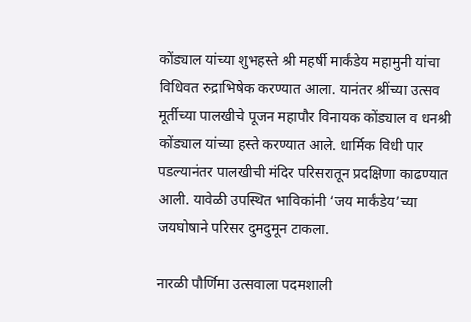कोंड्याल यांच्या शुभहस्ते श्री महर्षी मार्कंडेय महामुनी यांचा विधिवत रुद्राभिषेक करण्यात आला. यानंतर श्रींच्या उत्सव मूर्तीच्या पालखीचे पूजन महापौर विनायक कोंड्याल व धनश्री कोंड्याल यांच्या हस्ते करण्यात आले. धार्मिक विधी पार पडल्यानंतर पालखीची मंदिर परिसरातून प्रदक्षिणा काढण्यात आली. यावेळी उपस्थित भाविकांनी ‘जय मार्कंडेय’च्या जयघोषाने परिसर दुमदुमून टाकला.

नारळी पौर्णिमा उत्सवाला पदमशाली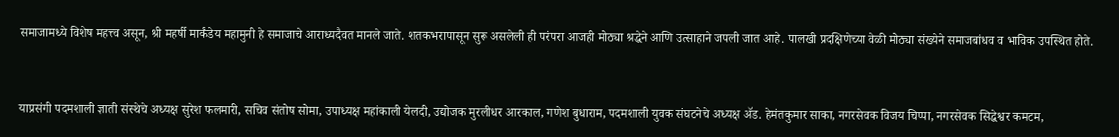समाजामध्ये विशेष महत्त्व असून, श्री महर्षी मार्कंडेय महामुनी हे समाजाचे आराध्यदैवत मानले जाते. शतकभरापासून सुरू असलेली ही परंपरा आजही मोठ्या श्रद्धेने आणि उत्साहाने जपली जात आहे. पालखी प्रदक्षिणेच्या वेळी मोठ्या संख्येने समाजबांधव व भाविक उपस्थित होते.



याप्रसंगी पदमशाली ज्ञाती संस्थेचे अध्यक्ष सुरेश फलमारी, सचिव संतोष सोमा, उपाध्यक्ष महांकाली येलदी, उद्योजक मुरलीधर आरकाल, गणेश बुधाराम, पदमशाली युवक संघटनेचे अध्यक्ष ॲड. हेमंतकुमार साका, नगरसेवक विजय चिप्पा, नगरसेवक सिद्धेश्वर कमटम,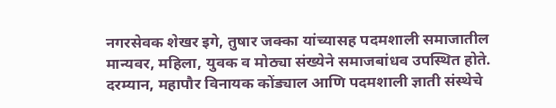नगरसेवक शेखर इगे, तुषार जक्का यांच्यासह पदमशाली समाजातील मान्यवर, महिला, युवक व मोठ्या संख्येने समाजबांधव उपस्थित होते.
दरम्यान, महापौर विनायक कोंड्याल आणि पदमशाली ज्ञाती संस्थेचे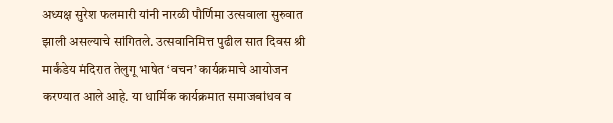अध्यक्ष सुरेश फलमारी यांनी नारळी पौर्णिमा उत्सवाला सुरुवात झाली असल्याचे सांगितले. उत्सवानिमित्त पुढील सात दिवस श्री मार्कंडेय मंदिरात तेलुगू भाषेत ‘वचन’ कार्यक्रमाचे आयोजन करण्यात आले आहे. या धार्मिक कार्यक्रमात समाजबांधव व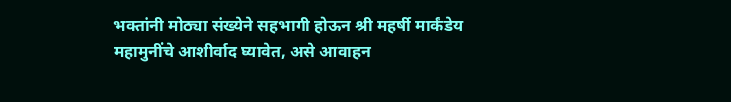भक्तांनी मोठ्या संख्येने सहभागी होऊन श्री महर्षी मार्कंडेय महामुनींचे आशीर्वाद घ्यावेत, असे आवाहन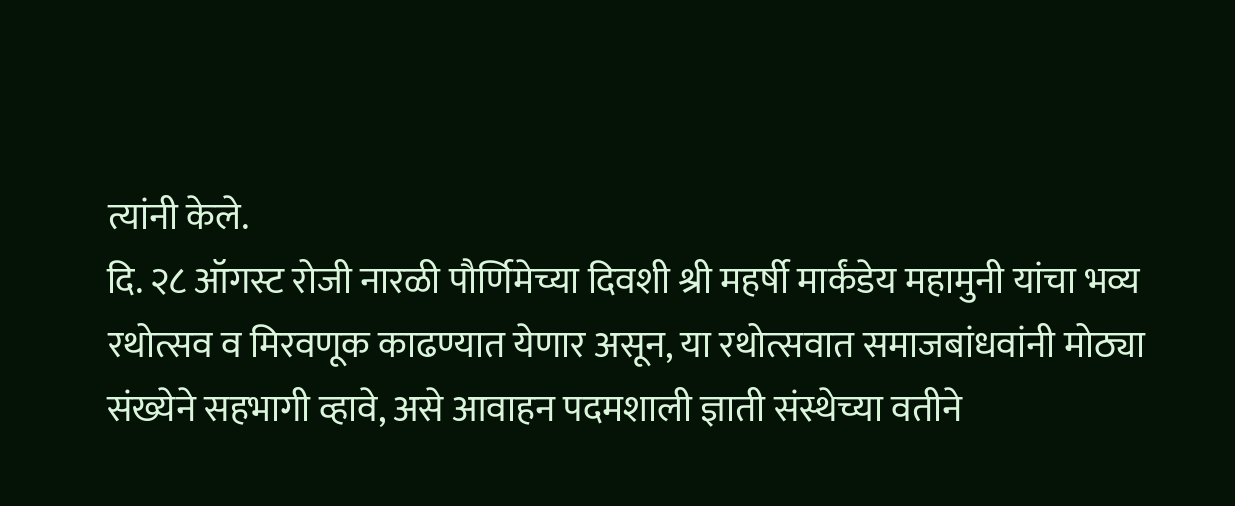त्यांनी केले.
दि. २८ ऑगस्ट रोजी नारळी पौर्णिमेच्या दिवशी श्री महर्षी मार्कंडेय महामुनी यांचा भव्य रथोत्सव व मिरवणूक काढण्यात येणार असून, या रथोत्सवात समाजबांधवांनी मोठ्या संख्येने सहभागी व्हावे, असे आवाहन पदमशाली ज्ञाती संस्थेच्या वतीने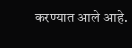करण्यात आले आहे.